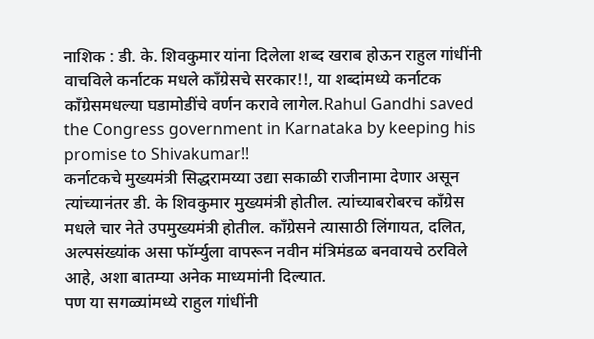नाशिक : डी. के. शिवकुमार यांना दिलेला शब्द खराब होऊन राहुल गांधींनी वाचविले कर्नाटक मधले काँग्रेसचे सरकार!!, या शब्दांमध्ये कर्नाटक काँग्रेसमधल्या घडामोडींचे वर्णन करावे लागेल.Rahul Gandhi saved the Congress government in Karnataka by keeping his promise to Shivakumar!!
कर्नाटकचे मुख्यमंत्री सिद्धरामय्या उद्या सकाळी राजीनामा देणार असून त्यांच्यानंतर डी. के शिवकुमार मुख्यमंत्री होतील. त्यांच्याबरोबरच काँग्रेस मधले चार नेते उपमुख्यमंत्री होतील. काँग्रेसने त्यासाठी लिंगायत, दलित, अल्पसंख्यांक असा फॉर्म्युला वापरून नवीन मंत्रिमंडळ बनवायचे ठरविले आहे, अशा बातम्या अनेक माध्यमांनी दिल्यात.
पण या सगळ्यांमध्ये राहुल गांधींनी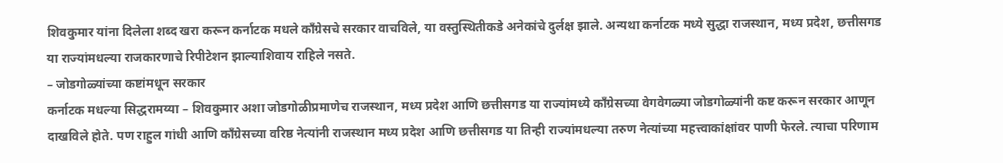शिवकुमार यांना दिलेला शब्द खरा करून कर्नाटक मधले काँग्रेसचे सरकार वाचविले, या वस्तुस्थितीकडे अनेकांचे दुर्लक्ष झाले. अन्यथा कर्नाटक मध्ये सुद्धा राजस्थान, मध्य प्रदेश, छत्तीसगड या राज्यांमधल्या राजकारणाचे रिपीटेशन झाल्याशिवाय राहिले नसते.
– जोडगोळ्यांच्या कष्टांमधून सरकार
कर्नाटक मधल्या सिद्धरामय्या – शिवकुमार अशा जोडगोळीप्रमाणेच राजस्थान, मध्य प्रदेश आणि छत्तीसगड या राज्यांमध्ये काँग्रेसच्या वेगवेगळ्या जोडगोळ्यांनी कष्ट करून सरकार आणून दाखविले होते. पण राहुल गांधी आणि काँग्रेसच्या वरिष्ठ नेत्यांनी राजस्थान मध्य प्रदेश आणि छत्तीसगड या तिन्ही राज्यांमधल्या तरुण नेत्यांच्या महत्त्वाकांक्षांवर पाणी फेरले. त्याचा परिणाम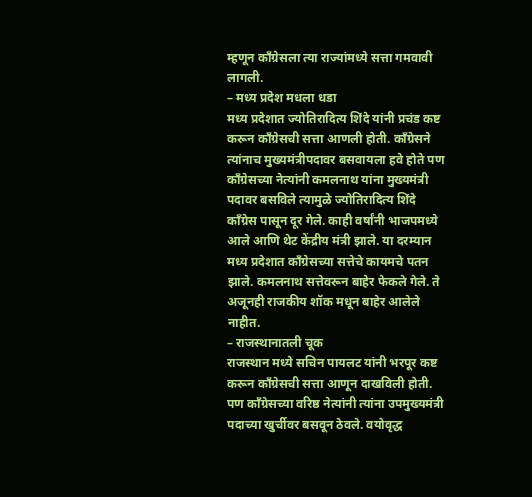म्हणून काँग्रेसला त्या राज्यांमध्ये सत्ता गमवावी लागली.
– मध्य प्रदेश मधला धडा
मध्य प्रदेशात ज्योतिरादित्य शिंदे यांनी प्रचंड कष्ट करून काँग्रेसची सत्ता आणली होती. काँग्रेसने त्यांनाच मुख्यमंत्रीपदावर बसवायला हवे होते पण काँग्रेसच्या नेत्यांनी कमलनाथ यांना मुख्यमंत्री पदावर बसविले त्यामुळे ज्योतिरादित्य शिंदे काँग्रेस पासून दूर गेले. काही वर्षांनी भाजपमध्ये आले आणि थेट केंद्रीय मंत्री झाले. या दरम्यान मध्य प्रदेशात काँग्रेसच्या सत्तेचे कायमचे पतन झाले. कमलनाथ सत्तेवरून बाहेर फेकले गेले. ते अजूनही राजकीय शॉक मधून बाहेर आलेले नाहीत.
– राजस्थानातली चूक
राजस्थान मध्ये सचिन पायलट यांनी भरपूर कष्ट करून काँग्रेसची सत्ता आणून दाखविली होती. पण काँग्रेसच्या वरिष्ठ नेत्यांनी त्यांना उपमुख्यमंत्री पदाच्या खुर्चीवर बसवून ठेवले. वयोवृद्ध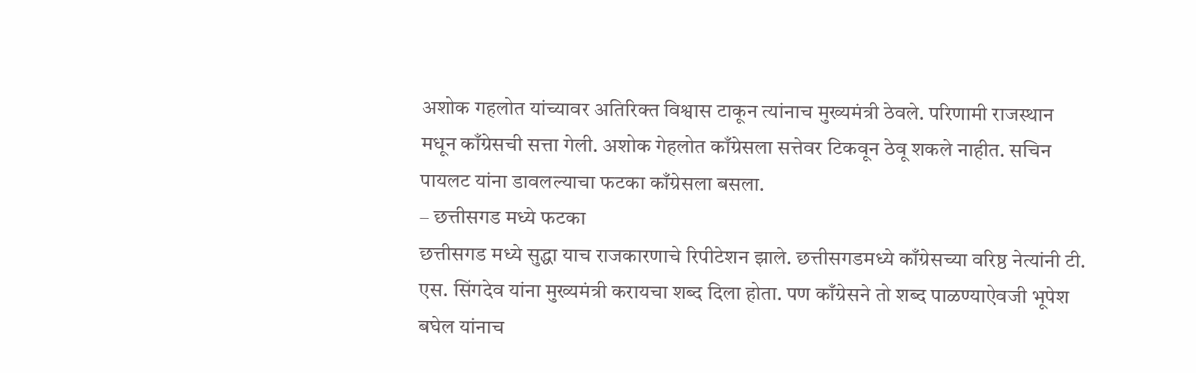अशोक गहलोत यांच्यावर अतिरिक्त विश्वास टाकून त्यांनाच मुख्यमंत्री ठेवले. परिणामी राजस्थान मधून काँग्रेसची सत्ता गेली. अशोक गेहलोत काँग्रेसला सत्तेवर टिकवून ठेवू शकले नाहीत. सचिन पायलट यांना डावलल्याचा फटका काँग्रेसला बसला.
– छत्तीसगड मध्ये फटका
छत्तीसगड मध्ये सुद्धा याच राजकारणाचे रिपीटेशन झाले. छत्तीसगडमध्ये काँग्रेसच्या वरिष्ठ नेत्यांनी टी. एस. सिंगदेव यांना मुख्यमंत्री करायचा शब्द दिला होता. पण काँग्रेसने तो शब्द पाळण्याऐवजी भूपेश बघेल यांनाच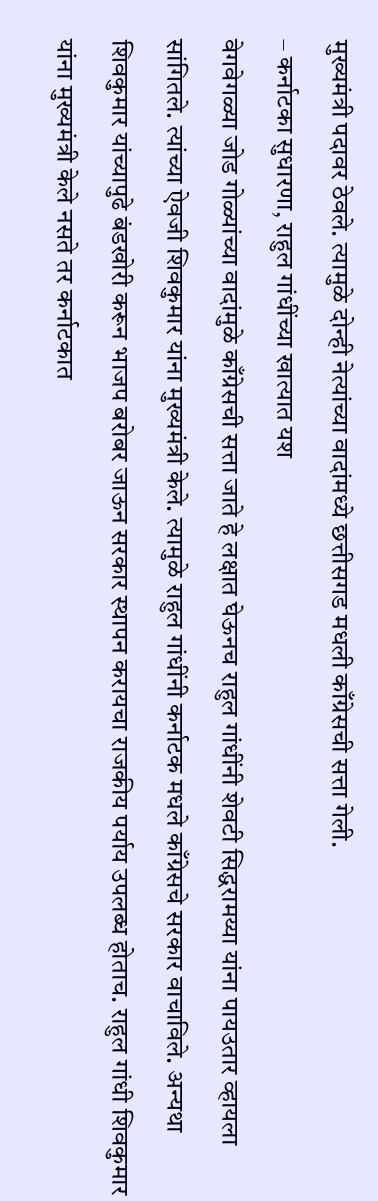मुख्यमंत्री पदावर ठेवले. त्यामुळे दोन्ही नेत्यांच्या वादांमध्ये छत्तीसगड मधली काँग्रेसची सत्ता गेली.
– कर्नाटका सुधारणा, राहुल गांधींच्या खात्यात यश
वेगवेगळ्या जोड गोळ्यांच्या वादांमुळे काँग्रेसची सत्ता जाते हे लक्षात घेऊनच राहुल गांधींनी शेवटी सिद्धरामय्या यांना पायउतार व्हायला सांगितले. त्यांच्या ऐवजी शिवकुमार यांना मुख्यमंत्री केले. त्यामुळे राहुल गांधींनी कर्नाटक मधले काँग्रेसचे सरकार वाचाविले. अन्यथा शिवकुमार यांच्यापुढे बंडखोरी करून भाजप बरोबर जाऊन सरकार स्थापन करायचा राजकीय पर्याय उपलब्ध होताच. राहुल गांधी शिवकुमार यांना मुख्यमंत्री केले नसते तर कर्नाटकात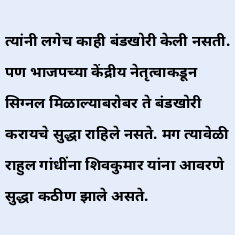त्यांनी लगेच काही बंडखोरी केली नसती. पण भाजपच्या केंद्रीय नेतृत्वाकडून सिग्नल मिळाल्याबरोबर ते बंडखोरी करायचे सुद्धा राहिले नसते. मग त्यावेळी राहुल गांधींना शिवकुमार यांना आवरणे सुद्धा कठीण झाले असते.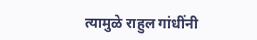त्यामुळे राहुल गांधींनी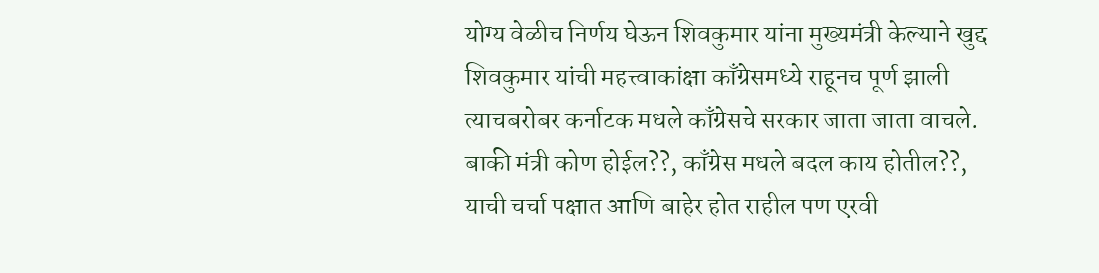योग्य वेळीच निर्णय घेऊन शिवकुमार यांना मुख्यमंत्री केल्याने खुद्द शिवकुमार यांची महत्त्वाकांक्षा काँग्रेसमध्ये राहूनच पूर्ण झाली त्याचबरोबर कर्नाटक मधले काँग्रेसचे सरकार जाता जाता वाचले. बाकी मंत्री कोण होईल??, काँग्रेस मधले बदल काय होतील??, याची चर्चा पक्षात आणि बाहेर होत राहील पण एरवी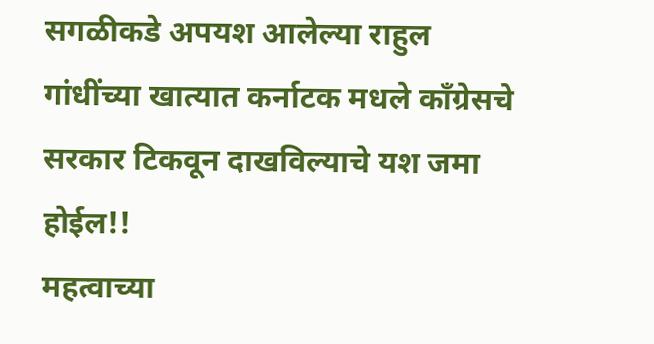सगळीकडे अपयश आलेल्या राहुल गांधींच्या खात्यात कर्नाटक मधले काँग्रेसचे सरकार टिकवून दाखविल्याचे यश जमा होईल!!
महत्वाच्या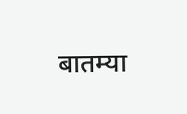बातम्या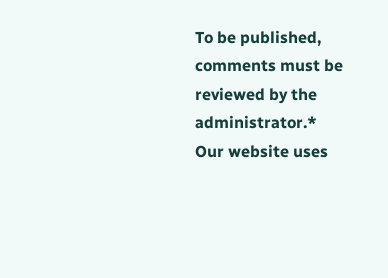To be published, comments must be reviewed by the administrator.*
Our website uses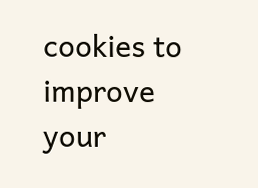cookies to improve your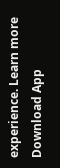experience. Learn more
Download App